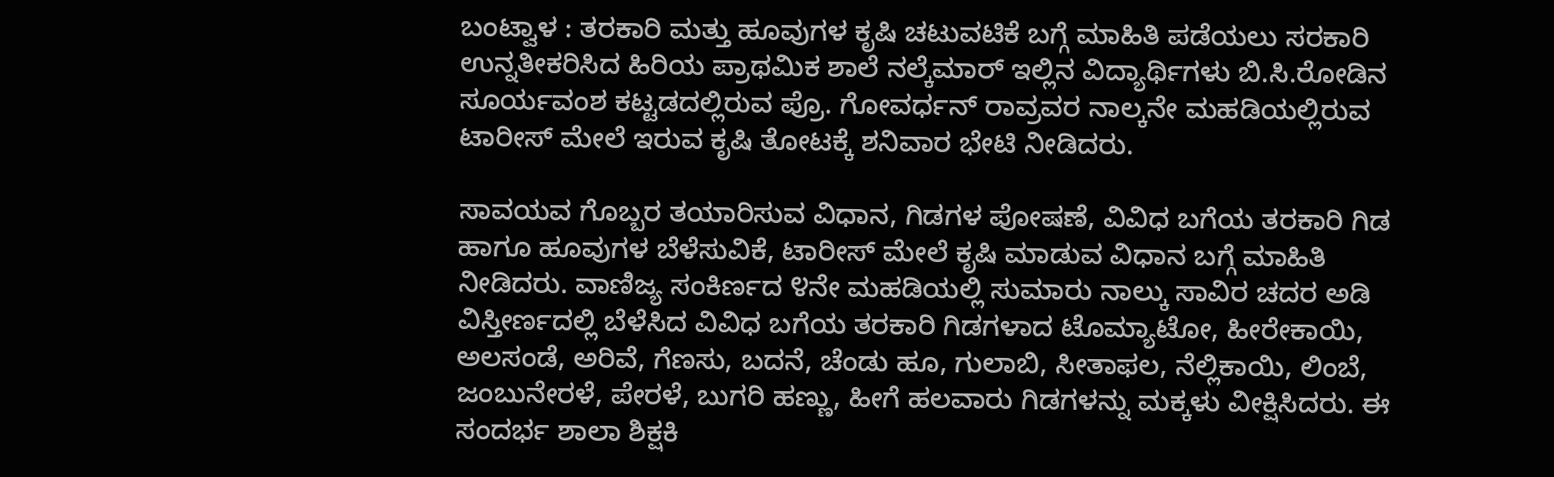ಬಂಟ್ವಾಳ : ತರಕಾರಿ ಮತ್ತು ಹೂವುಗಳ ಕೃಷಿ ಚಟುವಟಿಕೆ ಬಗ್ಗೆ ಮಾಹಿತಿ ಪಡೆಯಲು ಸರಕಾರಿ ಉನ್ನತೀಕರಿಸಿದ ಹಿರಿಯ ಪ್ರಾಥಮಿಕ ಶಾಲೆ ನಲ್ಕೆಮಾರ್ ಇಲ್ಲಿನ ವಿದ್ಯಾರ್ಥಿಗಳು ಬಿ.ಸಿ.ರೋಡಿನ ಸೂರ್ಯವಂಶ ಕಟ್ಟಡದಲ್ಲಿರುವ ಪ್ರೊ. ಗೋವರ್ಧನ್ ರಾವ್ರವರ ನಾಲ್ಕನೇ ಮಹಡಿಯಲ್ಲಿರುವ ಟಾರೀಸ್ ಮೇಲೆ ಇರುವ ಕೃಷಿ ತೋಟಕ್ಕೆ ಶನಿವಾರ ಭೇಟಿ ನೀಡಿದರು.

ಸಾವಯವ ಗೊಬ್ಬರ ತಯಾರಿಸುವ ವಿಧಾನ, ಗಿಡಗಳ ಪೋಷಣೆ, ವಿವಿಧ ಬಗೆಯ ತರಕಾರಿ ಗಿಡ ಹಾಗೂ ಹೂವುಗಳ ಬೆಳೆಸುವಿಕೆ, ಟಾರೀಸ್ ಮೇಲೆ ಕೃಷಿ ಮಾಡುವ ವಿಧಾನ ಬಗ್ಗೆ ಮಾಹಿತಿ ನೀಡಿದರು. ವಾಣಿಜ್ಯ ಸಂಕಿರ್ಣದ ೪ನೇ ಮಹಡಿಯಲ್ಲಿ ಸುಮಾರು ನಾಲ್ಕು ಸಾವಿರ ಚದರ ಅಡಿ ವಿಸ್ತೀರ್ಣದಲ್ಲಿ ಬೆಳೆಸಿದ ವಿವಿಧ ಬಗೆಯ ತರಕಾರಿ ಗಿಡಗಳಾದ ಟೊಮ್ಯಾಟೋ, ಹೀರೇಕಾಯಿ, ಅಲಸಂಡೆ, ಅರಿವೆ, ಗೆಣಸು, ಬದನೆ, ಚೆಂಡು ಹೂ, ಗುಲಾಬಿ, ಸೀತಾಫಲ, ನೆಲ್ಲಿಕಾಯಿ, ಲಿಂಬೆ, ಜಂಬುನೇರಳೆ, ಪೇರಳೆ, ಬುಗರಿ ಹಣ್ಣು, ಹೀಗೆ ಹಲವಾರು ಗಿಡಗಳನ್ನು ಮಕ್ಕಳು ವೀಕ್ಷಿಸಿದರು. ಈ ಸಂದರ್ಭ ಶಾಲಾ ಶಿಕ್ಷಕಿ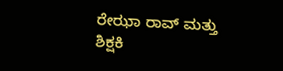ರೇಝಾ ರಾವ್ ಮತ್ತು ಶಿಕ್ಷಕಿ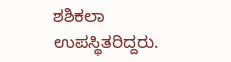ಶಶಿಕಲಾ ಉಪಸ್ಥಿತರಿದ್ದರು.